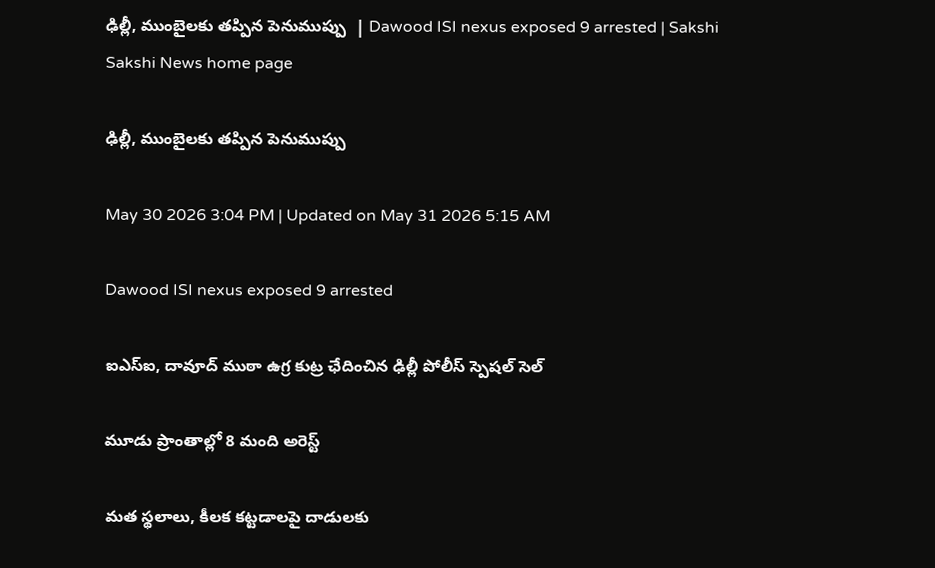ఢిల్లీ, ముంబైలకు తప్పిన పెనుముప్పు  | Dawood ISI nexus exposed 9 arrested | Sakshi
Sakshi News home page

ఢిల్లీ, ముంబైలకు తప్పిన పెనుముప్పు

May 30 2026 3:04 PM | Updated on May 31 2026 5:15 AM

Dawood ISI nexus exposed 9 arrested

ఐఎస్‌ఐ, దావూద్‌ ముఠా ఉగ్ర కుట్ర ఛేదించిన ఢిల్లీ పోలీస్‌ స్పెషల్‌ సెల్‌

మూడు ప్రాంతాల్లో 8 మంది అరెస్ట్‌

మత స్థలాలు, కీలక కట్టడాలపై దాడులకు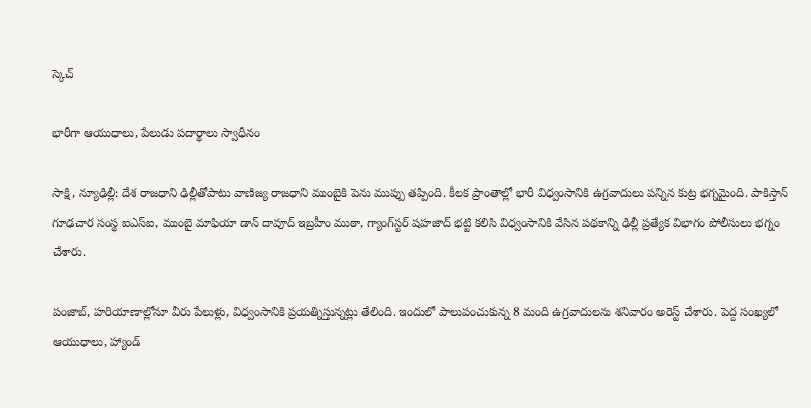స్కెచ్‌

భారీగా ఆయుధాలు, పేలుడు పదార్థాలు స్వాధీనం

సాక్షి, న్యూఢిల్లీ: దేశ రాజధాని ఢిల్లీతోపాటు వాణిజ్య రాజధాని ముంబైకి పెను ముప్పు తప్పింది. కీలక ప్రాంతాల్లో భారీ విధ్వంసానికి ఉగ్రవాదులు పన్నిన కుట్ర భగ్నమైంది. పాకిస్తాన్‌ గూఢచార సంస్థ ఐఎస్‌ఐ, ముంబై మాఫియా డాన్‌ దావూద్‌ ఇబ్రహీం ముఠా, గ్యాంగ్‌స్టర్‌ షహజాద్‌ భట్టి కలిసి విధ్వంసానికి వేసిన పథకాన్ని ఢిల్లీ ప్రత్యేక విభాగం పోలీసులు భగ్నం చేశారు.

పంజాబ్, హరియాణాల్లోనూ వీరు పేలుళ్లు, విధ్వంసానికి ప్రయత్నిస్తున్నట్లు తేలింది. ఇందులో పాలుపంచుకున్న 8 మంది ఉగ్రవాదులను శనివారం అరెస్ట్‌ చేశారు. పెద్ద సంఖ్యలో ఆయుధాలు, హ్యాండ్‌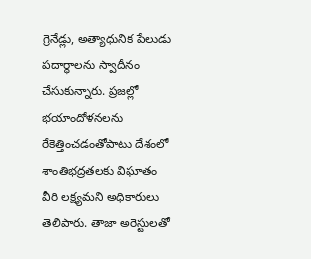గ్రెనేడ్లు, అత్యాధునిక పేలుడు పదార్థాలను స్వాదీనం చేసుకున్నారు. ప్రజల్లో భయాందోళనలను రేకెత్తించడంతోపాటు దేశంలో శాంతిభద్రతలకు విఘాతం వీరి లక్ష్యమని అధికారులు తెలిపారు. తాజా అరెస్టులతో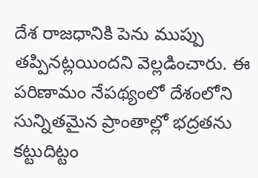దేశ రాజధానికి పెను ముప్పు తప్పినట్లయిందని వెల్లడించారు. ఈ పరిణామం నేపథ్యంలో దేశంలోని సున్నితమైన ప్రాంతాల్లో భద్రతను కట్టుదిట్టం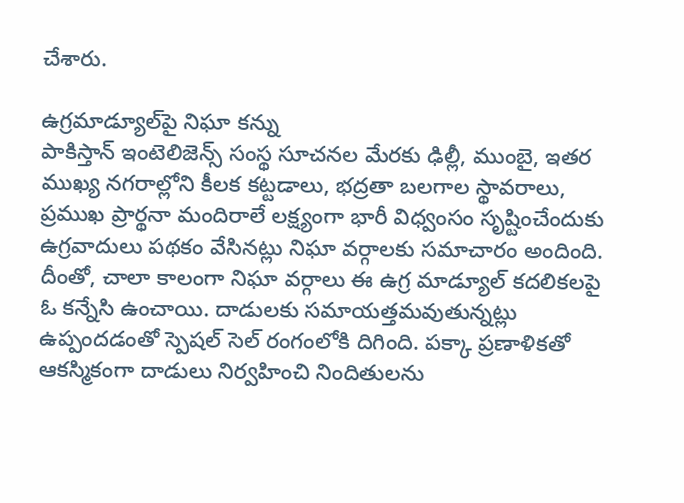చేశారు.

ఉగ్రమాడ్యూల్‌పై నిఘా కన్ను
పాకిస్తాన్‌ ఇంటెలిజెన్స్‌ సంస్థ సూచనల మేరకు ఢిల్లీ, ముంబై, ఇతర ముఖ్య నగరాల్లోని కీలక కట్టడాలు, భద్రతా బలగాల స్థావరాలు, ప్రముఖ ప్రార్థనా మందిరాలే లక్ష్యంగా భారీ విధ్వంసం సృష్టించేందుకు ఉగ్రవాదులు పథకం వేసినట్లు నిఘా వర్గాలకు సమాచారం అందింది. దీంతో, చాలా కాలంగా నిఘా వర్గాలు ఈ ఉగ్ర మాడ్యూల్‌ కదలికలపై ఓ కన్నేసి ఉంచాయి. దాడులకు సమాయత్తమవుతున్నట్లు ఉప్పందడంతో స్పెషల్‌ సెల్‌ రంగంలోకి దిగింది. పక్కా ప్రణాళికతో ఆకస్మికంగా దాడులు నిర్వహించి నిందితులను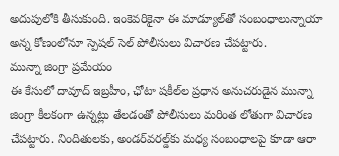అదుపులోకి తీసుకుంది. ఇంకెవరికైనా ఈ మాడ్యూల్‌తో సంబంధాలున్నాయా అన్న కోణంలోనూ స్పెషల్‌ సెల్‌ పోలీసులు విచారణ చేపట్టారు.
మున్నా జింగ్రా ప్రమేయం
ఈ కేసులో దావూద్‌ ఇబ్రహీం, ఛోటా షకీల్‌ల ప్రధాన అనుచరుడైన మున్నా జింగ్రా కీలకంగా ఉన్నట్లు తేలడంతో పోలీసులు మరింత లోతుగా విచారణ చేపట్టారు. నిందితులకు, అండర్‌వరల్డ్‌కు మధ్య సంబంధాలపై కూడా ఆరా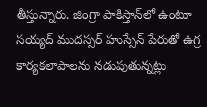తీస్తున్నారు. జింగ్రా పాకిస్తాన్‌లో ఉంటూ సయ్యద్‌ ముదస్సర్‌ హుస్సేన్‌ పేరుతో ఉగ్ర కార్యకలాపాలను నడుపుతున్నట్లు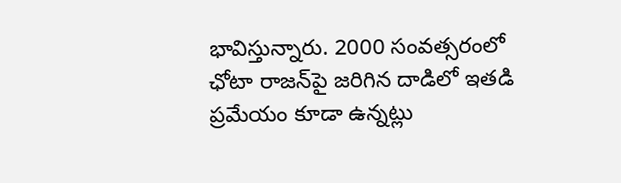భావిస్తున్నారు. 2000 సంవత్సరంలో ఛోటా రాజన్‌పై జరిగిన దాడిలో ఇతడి ప్రమేయం కూడా ఉన్నట్లు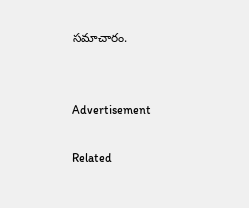సమాచారం.


Advertisement

Related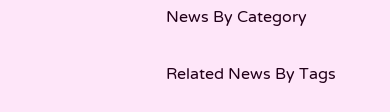News By Category

Related News By Tags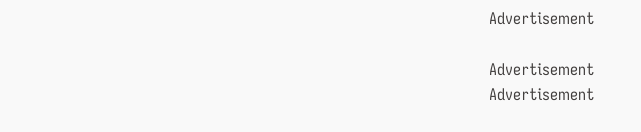Advertisement

Advertisement
Advertisement